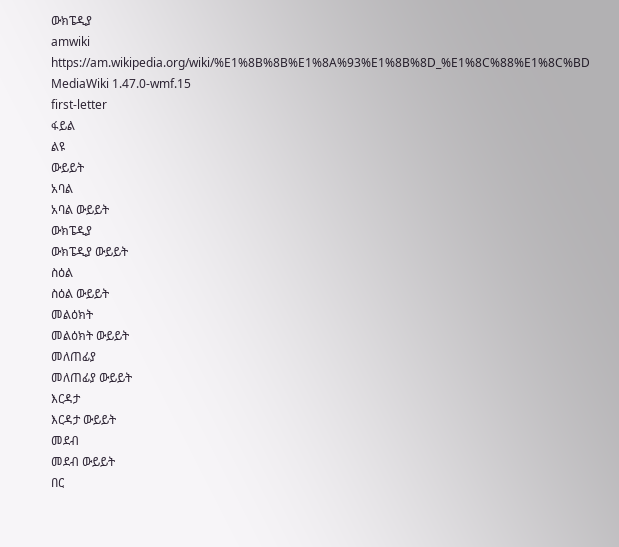ውክፔዲያ
amwiki
https://am.wikipedia.org/wiki/%E1%8B%8B%E1%8A%93%E1%8B%8D_%E1%8C%88%E1%8C%BD
MediaWiki 1.47.0-wmf.15
first-letter
ፋይል
ልዩ
ውይይት
አባል
አባል ውይይት
ውክፔዲያ
ውክፔዲያ ውይይት
ስዕል
ስዕል ውይይት
መልዕክት
መልዕክት ውይይት
መለጠፊያ
መለጠፊያ ውይይት
እርዳታ
እርዳታ ውይይት
መደብ
መደብ ውይይት
በር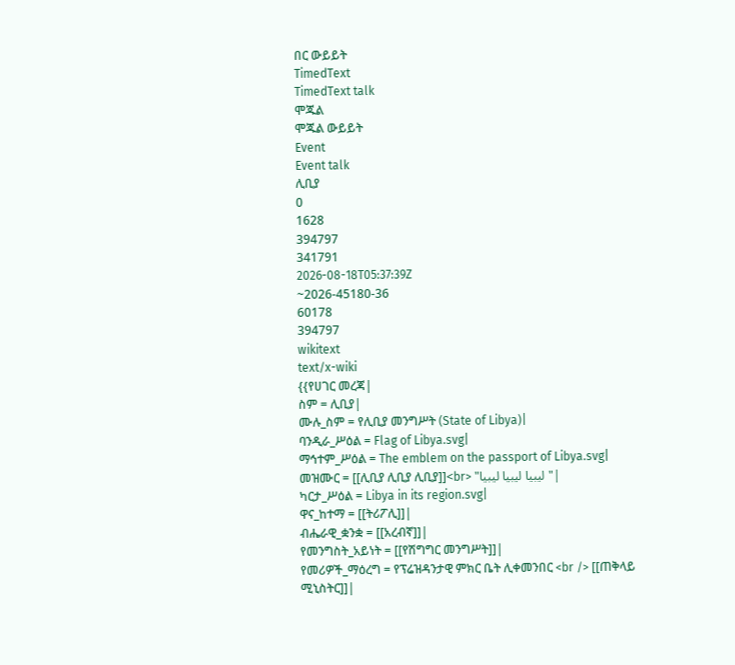በር ውይይት
TimedText
TimedText talk
ሞጁል
ሞጁል ውይይት
Event
Event talk
ሊቢያ
0
1628
394797
341791
2026-08-18T05:37:39Z
~2026-45180-36
60178
394797
wikitext
text/x-wiki
{{የሀገር መረጃ|
ስም = ሊቢያ|
ሙሉ_ስም = የሊቢያ መንግሥት (State of Libya)|
ባንዲራ_ሥዕል = Flag of Libya.svg|
ማኅተም_ሥዕል = The emblem on the passport of Libya.svg|
መዝሙር = [[ሊቢያ ሊቢያ ሊቢያ]]<br> "ليبيا ليبيا ليبيا"|
ካርታ_ሥዕል = Libya in its region.svg|
ዋና_ከተማ = [[ትሪፖሊ]]|
ብሔራዊ_ቋንቋ = [[አረብኛ]]|
የመንግስት_አይነት = [[የሽግግር መንግሥት]]|
የመሪዎች_ማዕረግ = የፕሬዝዳንታዊ ምክር ቤት ሊቀመንበር <br /> [[ጠቅላይ ሚኒስትር]]|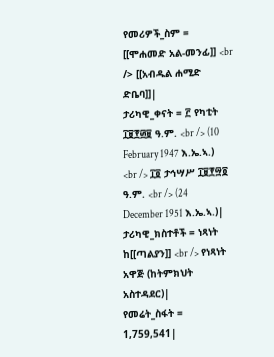የመሪዎች_ስም = [[ሞሐመድ አል-መንፊ]] <br /> [[አብዱል ሐሚድ ድቤባ]]|
ታሪካዊ_ቀናት = ፫ የካቲት ፲፱፻፴፱ ዓ.ም. <br /> (10 February 1947 እ.ኤ.ኣ.) <br /> ፲፬ ታኅሣሥ ፲፱፻፵፬ ዓ.ም. <br /> (24 December 1951 እ.ኤ.ኣ.)|
ታሪካዊ_ክስተቶች = ነጻነት ከ[[ጣልያን]] <br /> የነጻነት አዋጅ (ከትምክህት አስተዳደር)|
የመሬት_ስፋት = 1,759,541|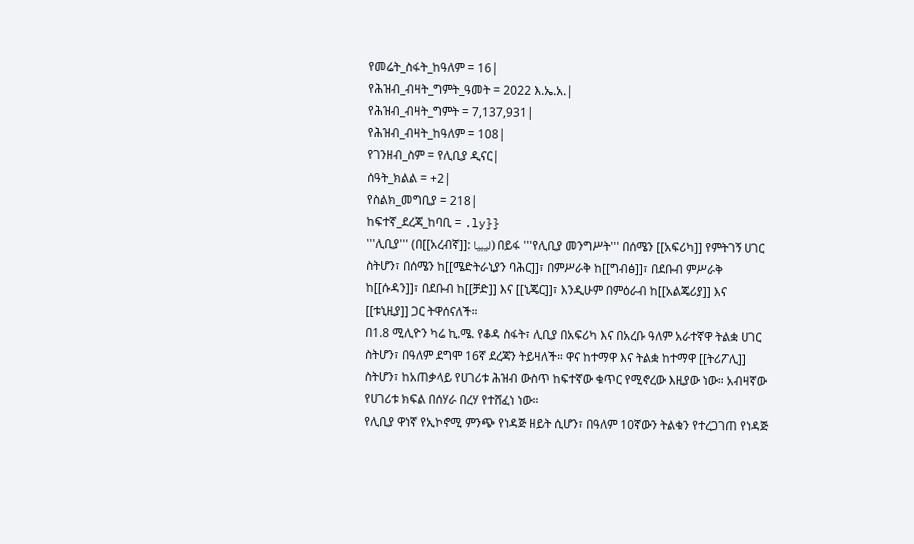የመሬት_ስፋት_ከዓለም = 16|
የሕዝብ_ብዛት_ግምት_ዓመት = 2022 እ.ኤ.አ.|
የሕዝብ_ብዛት_ግምት = 7,137,931|
የሕዝብ_ብዛት_ከዓለም = 108|
የገንዘብ_ስም = የሊቢያ ዲናር|
ሰዓት_ክልል = +2|
የስልክ_መግቢያ = 218|
ከፍተኛ_ደረጃ_ከባቢ = .ly}}
'''ሊቢያ''' (በ[[አረብኛ]]: ليبيا) በይፋ '''የሊቢያ መንግሥት''' በሰሜን [[አፍሪካ]] የምትገኝ ሀገር ስትሆን፣ በሰሜን ከ[[ሜድትራኒያን ባሕር]]፣ በምሥራቅ ከ[[ግብፅ]]፣ በደቡብ ምሥራቅ ከ[[ሱዳን]]፣ በደቡብ ከ[[ቻድ]] እና [[ኒጄር]]፣ እንዲሁም በምዕራብ ከ[[አልጄሪያ]] እና [[ቱኒዚያ]] ጋር ትዋሰናለች።
በ1.8 ሚሊዮን ካሬ ኪ.ሜ. የቆዳ ስፋት፣ ሊቢያ በአፍሪካ እና በአረቡ ዓለም አራተኛዋ ትልቋ ሀገር ስትሆን፣ በዓለም ደግሞ 16ኛ ደረጃን ትይዛለች። ዋና ከተማዋ እና ትልቋ ከተማዋ [[ትሪፖሊ]] ስትሆን፣ ከአጠቃላይ የሀገሪቱ ሕዝብ ውስጥ ከፍተኛው ቁጥር የሚኖረው እዚያው ነው። አብዛኛው የሀገሪቱ ክፍል በሰሃራ በረሃ የተሸፈነ ነው።
የሊቢያ ዋነኛ የኢኮኖሚ ምንጭ የነዳጅ ዘይት ሲሆን፣ በዓለም 10ኛውን ትልቁን የተረጋገጠ የነዳጅ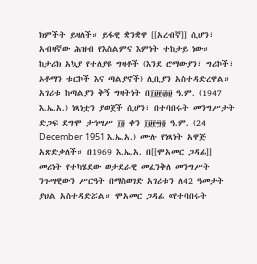ክምችት ይዛለች። ይፋዊ ቋንቋዋ [[አረብኛ]] ሲሆን፣ አብዛኛው ሕዝብ የእስልምና እምነት ተከታይ ነው።
ከታሪክ አኳያ የተለያዩ ግዛቶች (እንደ ሮማውያን፣ ግሪኮች፣ ኦቶማን ቱርኮች እና ጣልያኖች) ሊቢያን አስተዳድረዋል። አገሪቱ ከጣልያን ቅኝ ግዛትነት በ፲፱፻፴፱ ዓ.ም. (1947 እ.ኤ.አ.) ነጻነቷን ያወጀች ሲሆን፣ በተባበሩት መንግሥታት ድጋፍ ደግሞ ታኅሣሥ ፲፬ ቀን ፲፱፻፵፬ ዓ.ም. (24 December 1951 እ.ኤ.አ.) ሙሉ የነጻነት አዋጅ አጽድቃለች። በ1969 እ.ኤ.አ. በ[[ሞአመር ጋዳፊ]] መሪነት የተካሄደው ወታደራዊ መፈንቅለ መንግሥት ንጉሣዊውን ሥርዓት በማስወገድ አገሪቱን ለ42 ዓመታት ያህል አስተዳድሯል። ሞአመር ጋዳፊ «የተባበሩት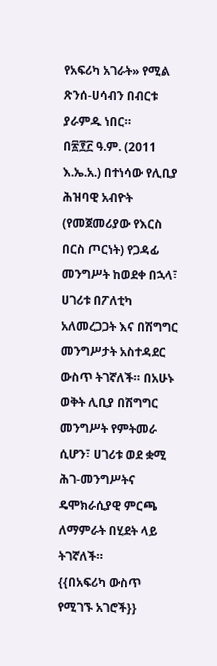የአፍሪካ አገራት» የሚል ጽንሰ-ሀሳብን በብርቱ ያራምዱ ነበር።
በ፳፻፫ ዓ.ም. (2011 እ.ኤ.አ.) በተነሳው የሊቢያ ሕዝባዊ አብዮት (የመጀመሪያው የእርስ በርስ ጦርነት) የጋዳፊ መንግሥት ከወደቀ በኋላ፣ ሀገሪቱ በፖለቲካ አለመረጋጋት እና በሽግግር መንግሥታት አስተዳደር ውስጥ ትገኛለች። በአሁኑ ወቅት ሊቢያ በሽግግር መንግሥት የምትመራ ሲሆን፣ ሀገሪቱ ወደ ቋሚ ሕገ-መንግሥትና ዴሞክራሲያዊ ምርጫ ለማምራት በሂደት ላይ ትገኛለች።
{{በአፍሪካ ውስጥ የሚገኙ አገሮች}}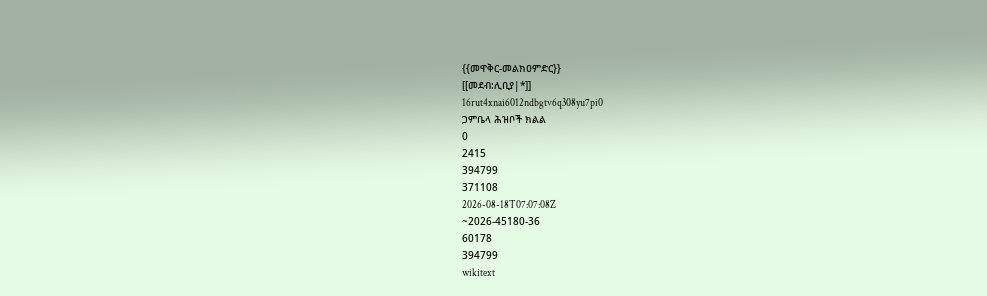{{መዋቅር-መልክዐምድር}}
[[መደብ:ሊቢያ|*]]
16rut4xnai6012ndbgtv6q308yu7pi0
ጋምቤላ ሕዝቦች ክልል
0
2415
394799
371108
2026-08-18T07:07:08Z
~2026-45180-36
60178
394799
wikitext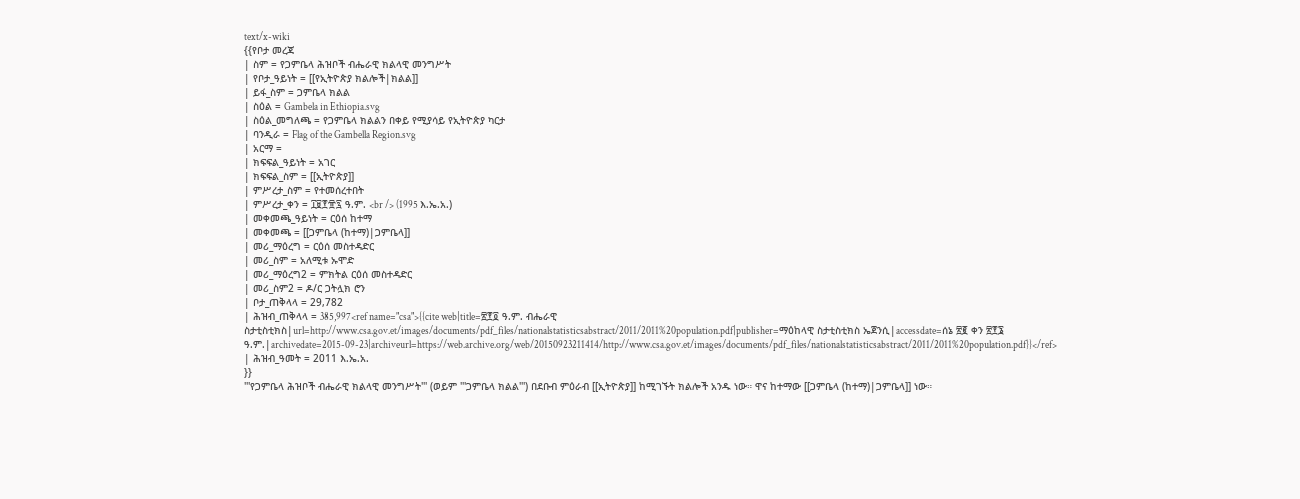text/x-wiki
{{የቦታ መረጃ
| ስም = የጋምቤላ ሕዝቦች ብሔራዊ ክልላዊ መንግሥት
| የቦታ_ዓይነት = [[የኢትዮጵያ ክልሎች|ክልል]]
| ይፋ_ስም = ጋምቤላ ክልል
| ስዕል = Gambela in Ethiopia.svg
| ስዕል_መግለጫ = የጋምቤላ ክልልን በቀይ የሚያሳይ የኢትዮጵያ ካርታ
| ባንዲራ = Flag of the Gambella Region.svg
| አርማ =
| ክፍፍል_ዓይነት = አገር
| ክፍፍል_ስም = [[ኢትዮጵያ]]
| ምሥረታ_ስም = የተመሰረተበት
| ምሥረታ_ቀን = ፲፱፻፹፯ ዓ.ም. <br /> (1995 እ.ኤ.አ.)
| መቀመጫ_ዓይነት = ርዕሰ ከተማ
| መቀመጫ = [[ጋምቤላ (ከተማ)|ጋምቤላ]]
| መሪ_ማዕረግ = ርዕሰ መስተዳድር
| መሪ_ስም = አለሚቱ ኡሞድ
| መሪ_ማዕረግ2 = ምክትል ርዕሰ መስተዳድር
| መሪ_ስም2 = ዶ/ር ጋትሏክ ሮን
| ቦታ_ጠቅላላ = 29,782
| ሕዝብ_ጠቅላላ = 385,997<ref name="csa">{{cite web|title=፳፻፬ ዓ.ም. ብሔራዊ ስታቲስቲክስ|url=http://www.csa.gov.et/images/documents/pdf_files/nationalstatisticsabstract/2011/2011%20population.pdf|publisher=ማዕከላዊ ስታቲስቲክስ ኤጀንሲ|accessdate=ሰኔ ፳፪ ቀን ፳፻፮ ዓ.ም.|archivedate=2015-09-23|archiveurl=https://web.archive.org/web/20150923211414/http://www.csa.gov.et/images/documents/pdf_files/nationalstatisticsabstract/2011/2011%20population.pdf}}</ref>
| ሕዝብ_ዓመት = 2011 እ.ኤ.አ.
}}
'''የጋምቤላ ሕዝቦች ብሔራዊ ክልላዊ መንግሥት''' (ወይም '''ጋምቤላ ክልል''') በደቡብ ምዕራብ [[ኢትዮጵያ]] ከሚገኙት ክልሎች አንዱ ነው። ዋና ከተማው [[ጋምቤላ (ከተማ)|ጋምቤላ]] ነው።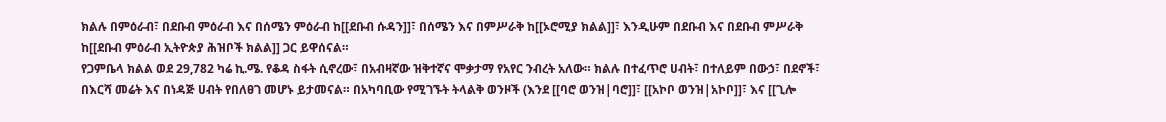ክልሉ በምዕራብ፣ በደቡብ ምዕራብ እና በሰሜን ምዕራብ ከ[[ደቡብ ሱዳን]]፣ በሰሜን እና በምሥራቅ ከ[[ኦሮሚያ ክልል]]፣ እንዲሁም በደቡብ እና በደቡብ ምሥራቅ ከ[[ደቡብ ምዕራብ ኢትዮጵያ ሕዝቦች ክልል]] ጋር ይዋሰናል።
የጋምቤላ ክልል ወደ 29,782 ካሬ ኪ.ሜ. የቆዳ ስፋት ሲኖረው፣ በአብዛኛው ዝቅተኛና ሞቃታማ የአየር ንብረት አለው። ክልሉ በተፈጥሮ ሀብት፣ በተለይም በውኃ፣ በደኖች፣ በእርሻ መሬት እና በነዳጅ ሀብት የበለፀገ መሆኑ ይታመናል። በአካባቢው የሚገኙት ትላልቅ ወንዞች (እንደ [[ባሮ ወንዝ|ባሮ]]፣ [[አኮቦ ወንዝ|አኮቦ]]፣ እና [[ጊሎ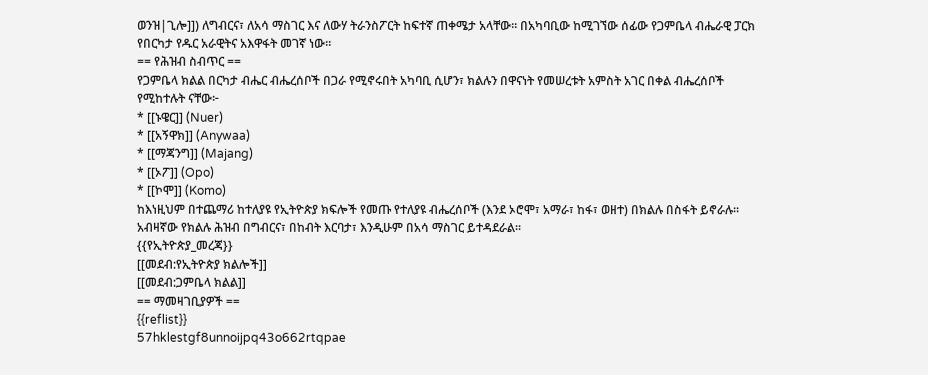ወንዝ|ጊሎ]]) ለግብርና፣ ለአሳ ማስገር እና ለውሃ ትራንስፖርት ከፍተኛ ጠቀሜታ አላቸው። በአካባቢው ከሚገኘው ሰፊው የጋምቤላ ብሔራዊ ፓርክ የበርካታ የዱር አራዊትና አእዋፋት መገኛ ነው።
== የሕዝብ ስብጥር ==
የጋምቤላ ክልል በርካታ ብሔር ብሔረሰቦች በጋራ የሚኖሩበት አካባቢ ሲሆን፣ ክልሉን በዋናነት የመሠረቱት አምስት አገር በቀል ብሔረሰቦች የሚከተሉት ናቸው፦
* [[ኑዌር]] (Nuer)
* [[አኝዋክ]] (Anywaa)
* [[ማጃንግ]] (Majang)
* [[ኦፖ]] (Opo)
* [[ኮሞ]] (Komo)
ከእነዚህም በተጨማሪ ከተለያዩ የኢትዮጵያ ክፍሎች የመጡ የተለያዩ ብሔረሰቦች (እንደ ኦሮሞ፣ አማራ፣ ከፋ፣ ወዘተ) በክልሉ በስፋት ይኖራሉ። አብዛኛው የክልሉ ሕዝብ በግብርና፣ በከብት እርባታ፣ እንዲሁም በአሳ ማስገር ይተዳደራል።
{{የኢትዮጵያ_መረጃ}}
[[መደብ:የኢትዮጵያ ክልሎች]]
[[መደብ:ጋምቤላ ክልል]]
== ማመዛገቢያዎች ==
{{reflist}}
57hklestgf8unnoijpq43o662rtqpae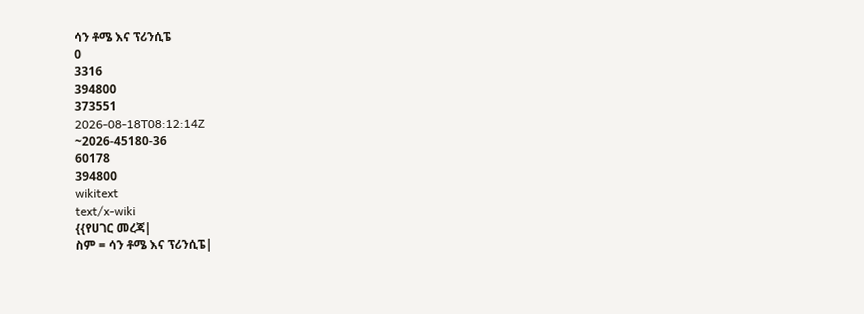ሳን ቶሜ እና ፕሪንሲፔ
0
3316
394800
373551
2026-08-18T08:12:14Z
~2026-45180-36
60178
394800
wikitext
text/x-wiki
{{የሀገር መረጃ|
ስም = ሳን ቶሜ እና ፕሪንሲፔ|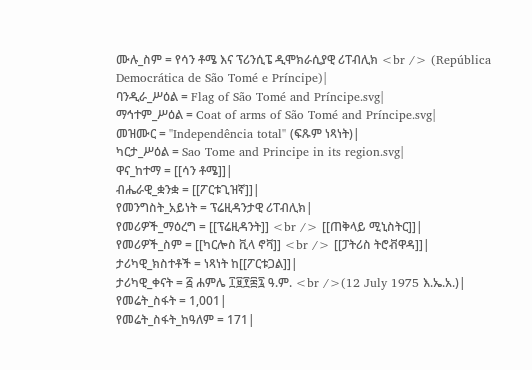ሙሉ_ስም = የሳን ቶሜ እና ፕሪንሲፔ ዲሞክራሲያዊ ሪፐብሊክ <br /> (República Democrática de São Tomé e Príncipe)|
ባንዲራ_ሥዕል = Flag of São Tomé and Príncipe.svg|
ማኅተም_ሥዕል = Coat of arms of São Tomé and Príncipe.svg|
መዝሙር = ''Independência total'' (ፍጹም ነጻነት)|
ካርታ_ሥዕል = Sao Tome and Principe in its region.svg|
ዋና_ከተማ = [[ሳን ቶሜ]]|
ብሔራዊ_ቋንቋ = [[ፖርቱጊዝኛ]]|
የመንግስት_አይነት = ፕሬዚዳንታዊ ሪፐብሊክ|
የመሪዎች_ማዕረግ = [[ፕሬዚዳንት]] <br /> [[ጠቅላይ ሚኒስትር]]|
የመሪዎች_ስም = [[ካርሎስ ቪላ ኖቫ]] <br /> [[ፓትሪስ ትሮቭዋዳ]]|
ታሪካዊ_ክስተቶች = ነጻነት ከ[[ፖርቱጋል]]|
ታሪካዊ_ቀናት = ፭ ሐምሌ ፲፱፻፷፯ ዓ.ም. <br />(12 July 1975 እ.ኤ.አ.)|
የመሬት_ስፋት = 1,001|
የመሬት_ስፋት_ከዓለም = 171|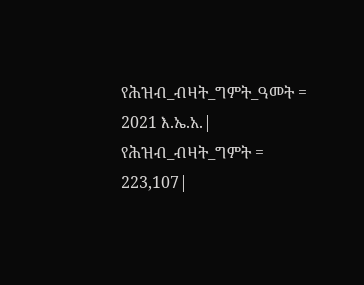የሕዝብ_ብዛት_ግምት_ዓመት = 2021 እ.ኤ.አ.|
የሕዝብ_ብዛት_ግምት = 223,107|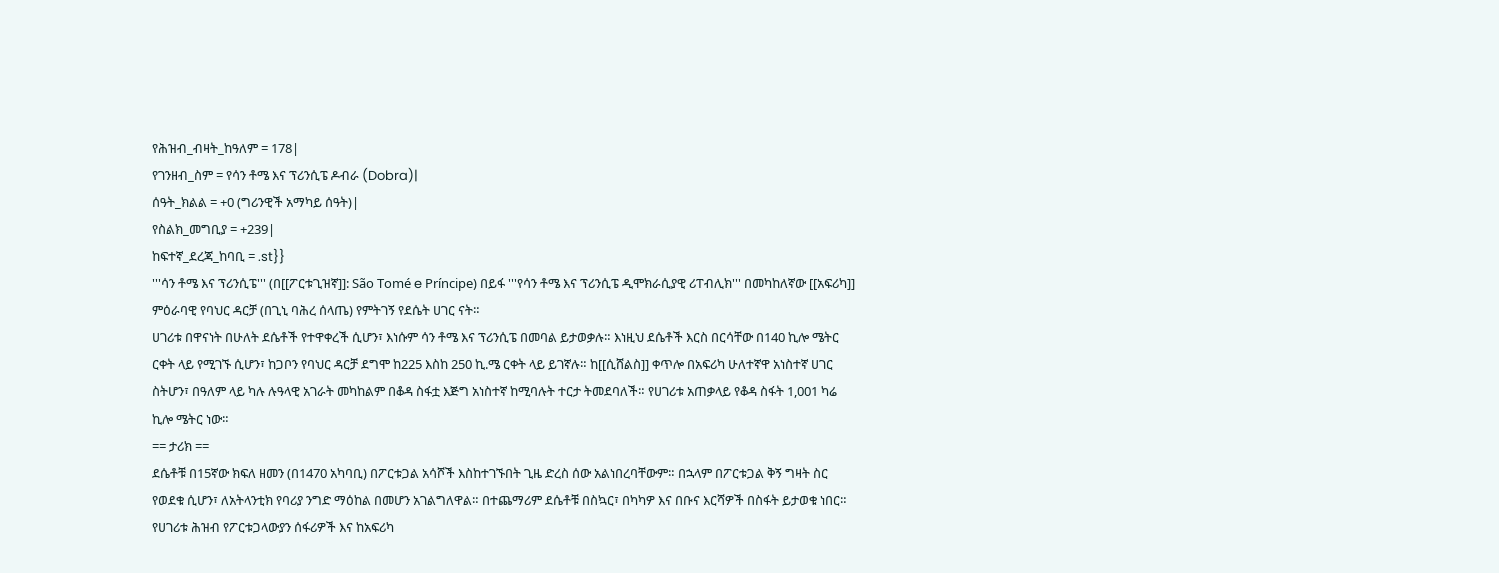የሕዝብ_ብዛት_ከዓለም = 178|
የገንዘብ_ስም = የሳን ቶሜ እና ፕሪንሲፔ ዶብራ (Dobra)|
ሰዓት_ክልል = +0 (ግሪንዊች አማካይ ሰዓት)|
የስልክ_መግቢያ = +239|
ከፍተኛ_ደረጃ_ከባቢ = .st}}
'''ሳን ቶሜ እና ፕሪንሲፔ''' (በ[[ፖርቱጊዝኛ]]: São Tomé e Príncipe) በይፋ '''የሳን ቶሜ እና ፕሪንሲፔ ዲሞክራሲያዊ ሪፐብሊክ''' በመካከለኛው [[አፍሪካ]] ምዕራባዊ የባህር ዳርቻ (በጊኒ ባሕረ ሰላጤ) የምትገኝ የደሴት ሀገር ናት።
ሀገሪቱ በዋናነት በሁለት ደሴቶች የተዋቀረች ሲሆን፣ እነሱም ሳን ቶሜ እና ፕሪንሲፔ በመባል ይታወቃሉ። እነዚህ ደሴቶች እርስ በርሳቸው በ140 ኪሎ ሜትር ርቀት ላይ የሚገኙ ሲሆን፣ ከጋቦን የባህር ዳርቻ ደግሞ ከ225 እስከ 250 ኪ.ሜ ርቀት ላይ ይገኛሉ። ከ[[ሲሸልስ]] ቀጥሎ በአፍሪካ ሁለተኛዋ አነስተኛ ሀገር ስትሆን፣ በዓለም ላይ ካሉ ሉዓላዊ አገራት መካከልም በቆዳ ስፋቷ እጅግ አነስተኛ ከሚባሉት ተርታ ትመደባለች። የሀገሪቱ አጠቃላይ የቆዳ ስፋት 1,001 ካሬ ኪሎ ሜትር ነው።
== ታሪክ ==
ደሴቶቹ በ15ኛው ክፍለ ዘመን (በ1470 አካባቢ) በፖርቱጋል አሳሾች እስከተገኙበት ጊዜ ድረስ ሰው አልነበረባቸውም። በኋላም በፖርቱጋል ቅኝ ግዛት ስር የወደቁ ሲሆን፣ ለአትላንቲክ የባሪያ ንግድ ማዕከል በመሆን አገልግለዋል። በተጨማሪም ደሴቶቹ በስኳር፣ በካካዎ እና በቡና እርሻዎች በስፋት ይታወቁ ነበር። የሀገሪቱ ሕዝብ የፖርቱጋላውያን ሰፋሪዎች እና ከአፍሪካ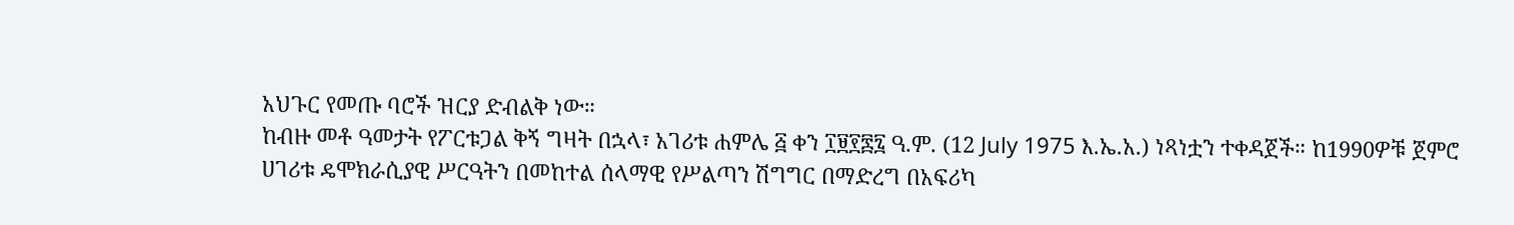አህጉር የመጡ ባሮች ዝርያ ድብልቅ ነው።
ከብዙ መቶ ዓመታት የፖርቱጋል ቅኝ ግዛት በኋላ፣ አገሪቱ ሐምሌ ፭ ቀን ፲፱፻፷፯ ዓ.ም. (12 July 1975 እ.ኤ.አ.) ነጻነቷን ተቀዳጀች። ከ1990ዎቹ ጀምሮ ሀገሪቱ ዴሞክራሲያዊ ሥርዓትን በመከተል ሰላማዊ የሥልጣን ሽግግር በማድረግ በአፍሪካ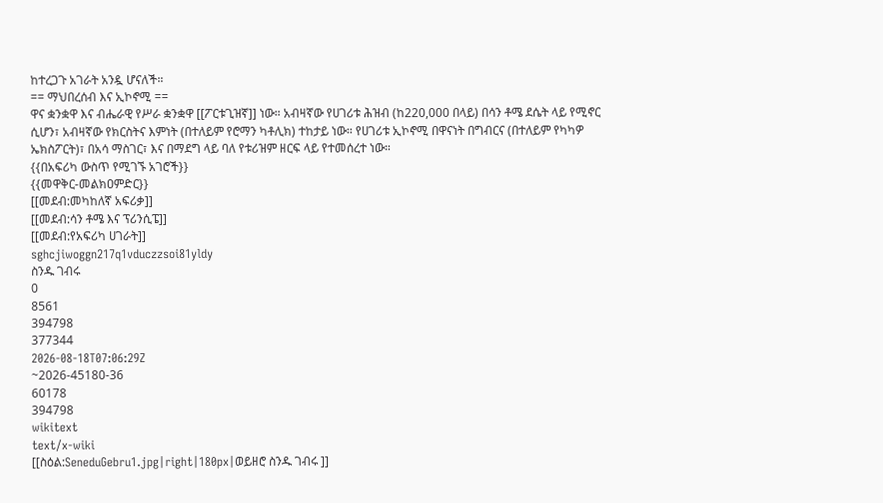ከተረጋጉ አገራት አንዷ ሆናለች።
== ማህበረሰብ እና ኢኮኖሚ ==
ዋና ቋንቋዋ እና ብሔራዊ የሥራ ቋንቋዋ [[ፖርቱጊዝኛ]] ነው። አብዛኛው የሀገሪቱ ሕዝብ (ከ220,000 በላይ) በሳን ቶሜ ደሴት ላይ የሚኖር ሲሆን፣ አብዛኛው የክርስትና እምነት (በተለይም የሮማን ካቶሊክ) ተከታይ ነው። የሀገሪቱ ኢኮኖሚ በዋናነት በግብርና (በተለይም የካካዎ ኤክስፖርት)፣ በአሳ ማስገር፣ እና በማደግ ላይ ባለ የቱሪዝም ዘርፍ ላይ የተመሰረተ ነው።
{{በአፍሪካ ውስጥ የሚገኙ አገሮች}}
{{መዋቅር-መልክዐምድር}}
[[መደብ:መካከለኛ አፍሪቃ]]
[[መደብ:ሳን ቶሜ እና ፕሪንሲፔ]]
[[መደብ:የአፍሪካ ሀገራት]]
sghcjiwoggn217q1vduczzsoi81yldy
ስንዱ ገብሩ
0
8561
394798
377344
2026-08-18T07:06:29Z
~2026-45180-36
60178
394798
wikitext
text/x-wiki
[[ስዕል:SeneduGebru1.jpg|right|180px|ወይዘሮ ስንዱ ገብሩ ]]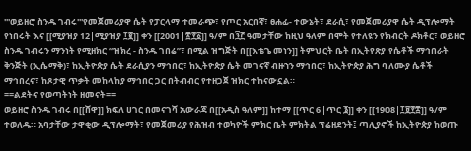'''ወይዘሮ ስንዱ ገብሩ'''የመጀመሪያዋ ሴት የፓርላማ ተመራጭ፣ የጦር አርበኛ፣ ፀሐፊ- ተውኔት፣ ደራሲ፣ የመጀመሪያዋ ሴት ዲፕሎማት የነበሩት እና [[ሚያዝያ 12|ሚያዝያ ፲፪]] ቀን [[2001|፳፻፩]] ዓ/ም በ፺፫ ዓመታቸው ከዚህ ዓለም በሞት የተለዩን የክብርት ዶክቶር፣ ወይዘሮ ስንዱ ገብሩን ማንነት የሚዘክር “ዝክረ - ስንዱ ገበሬ”፣ በሚል ዝግጅት በ[[እቴጌ መነን]] ትምህርት ቤት በኢትየጽያ የሴቶች ማኅበራት ቅንጅት (ኢሴማቅ)፣ ከኢትዮጵያ ሴት ደራሲያን ማኅበር፣ ከኢትዮጵያ ሴት መገናኛ ብዙኀን ማኅበር፣ ከኢትዮጵያ ሕግ ባለሙያ ሴቶች ማኅበረና፣ ከጾታዊ ጥቃት መከላከያ ማኅበር ጋር በትብብር የተዘጋጀ ዝክር ተከናውኗል።
==ልደትና የወጣትነት ዘመናት==
ወይዘሮ ስንዱ ገብሩ በ[[ሸዋ]] ክፍለ ሀገር በመናገሻ አውራጃ በ[[አዲስ ዓለም]] ከተማ [[ጥር 6|ጥር ፮]] ቀን [[1908|፲፱፻፰]] ዓ/ም ተወለዱ። አባታቸው ታዋቂው ዲፕሎማት፣ የመጀመሪያ የሕዝብ ተወካዮች ምክር ቤት ምክትል ፕሬዘደንት፤ ጣሊያኖች ከኢትዮጵያ ከወጡ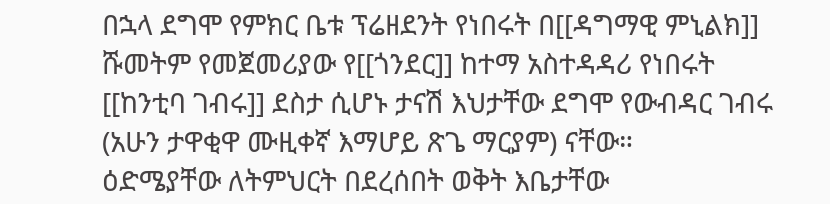በኋላ ደግሞ የምክር ቤቱ ፕሬዘደንት የነበሩት በ[[ዳግማዊ ምኒልክ]] ሹመትም የመጀመሪያው የ[[ጎንደር]] ከተማ አስተዳዳሪ የነበሩት [[ከንቲባ ገብሩ]] ደስታ ሲሆኑ ታናሽ እህታቸው ደግሞ የውብዳር ገብሩ (አሁን ታዋቂዋ ሙዚቀኛ እማሆይ ጽጌ ማርያም) ናቸው።
ዕድሜያቸው ለትምህርት በደረሰበት ወቅት እቤታቸው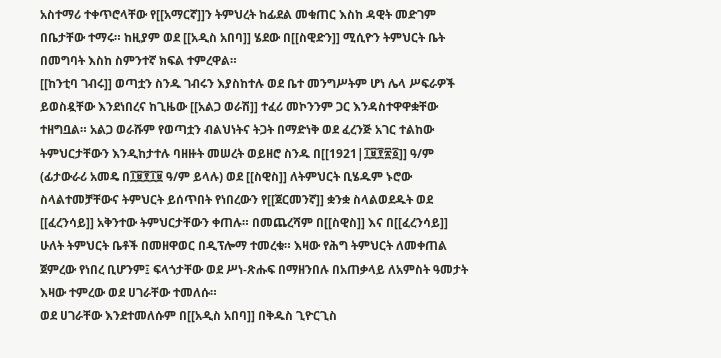አስተማሪ ተቀጥሮላቸው የ[[አማርኛ]]ን ትምህረት ከፊደል መቁጠር እስከ ዳዊት መድገም በቤታቸው ተማሩ። ከዚያም ወደ [[አዲስ አበባ]] ሄደው በ[[ስዊድን]] ሚሲዮን ትምህርት ቤት በመግባት እስከ ስምንተኛ ክፍል ተምረዋል።
[[ከንቲባ ገብሩ]] ወጣቷን ስንዱ ገብሩን እያስከተሉ ወደ ቤተ መንግሥትም ሆነ ሌላ ሥፍራዎች ይወስዷቸው እንደነበረና ከጊዜው [[አልጋ ወራሽ]] ተፈሪ መኮንንም ጋር እንዳስተዋዋቋቸው ተዘግቧል። አልጋ ወራሹም የወጣቷን ብልህነትና ትጋት በማድነቅ ወደ ፈረንጅ አገር ተልከው ትምህርታቸውን እንዲከታተሉ ባዘዙት መሠረት ወይዘሮ ስንዱ በ[[1921|፲፱፻፳፩]] ዓ/ም (ፊታውራሪ አመዴ በ፲፱፻፲፱ ዓ/ም ይላሉ) ወደ [[ስዊስ]] ለትምህርት ቢሄዱም ኑሮው ስላልተመቻቸውና ትምህርት ይሰጥበት የነበረውን የ[[ጀርመንኛ]] ቋንቋ ስላልወደዱት ወደ [[ፈረንሳይ]] አቅንተው ትምህርታቸውን ቀጠሉ። በመጨረሻም በ[[ስዊስ]] እና በ[[ፈረንሳይ]] ሁለት ትምህርት ቤቶች በመዘዋወር በዲፕሎማ ተመረቁ። እዛው የሕግ ትምህርት ለመቀጠል ጀምረው የነበረ ቢሆንም፤ ፍላጎታቸው ወደ ሥነ-ጽሑፍ በማዘንበሉ በአጠቃላይ ለአምስት ዓመታት እዛው ተምረው ወደ ሀገራቸው ተመለሱ።
ወደ ሀገራቸው እንደተመለሱም በ[[አዲስ አበባ]] በቅዱስ ጊዮርጊስ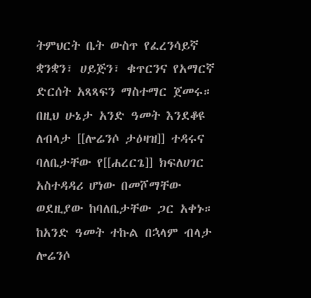ትምህርት ቤት ውስጥ የፈረንሳይኛ ቋንቋን፣ ሀይጅን፣ ቁጥርንና የአማርኛ ድርሰት አጻጻፍን ማስተማር ጀመሩ። በዚህ ሁኔታ አንድ ዓመት እንደቆዩ ለብላታ [[ሎሬንሶ ታዕዛዝ]] ተዳሩና ባለቤታቸው የ[[ሐረርጌ]] ክፍለሀገር አስተዳዳሪ ሆነው በመሾማቸው ወደዚያው ከባለቤታቸው ጋር አቀኑ። ከአንድ ዓመት ተኩል በኋላም ብላታ ሎሬንሶ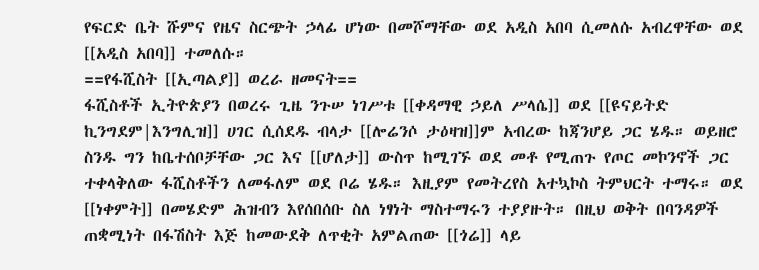የፍርድ ቤት ሹምና የዜና ስርጭት ኃላፊ ሆነው በመሾማቸው ወደ አዲስ አበባ ሲመለሱ አብረዋቸው ወደ [[አዲስ አበባ]] ተመለሱ።
==የፋሺስት [[ኢጣልያ]] ወረራ ዘመናት==
ፋሺስቶች ኢትዮጵያን በወረሩ ጊዜ ንጉሠ ነገሥቱ [[ቀዳማዊ ኃይለ ሥላሴ]] ወደ [[ዩናይትድ ኪንግደም|እንግሊዝ]] ሀገር ሲሰደዱ ብላታ [[ሎሬንሶ ታዕዛዝ]]ም አብረው ከጃንሆይ ጋር ሄዱ። ወይዘሮ ስንዱ ግን ከቤተሰቦቻቸው ጋር እና [[ሆለታ]] ውስጥ ከሚገኙ ወደ መቶ የሚጠጉ የጦር መኮንኖች ጋር ተቀላቅለው ፋሺስቶችን ለመፋለም ወደ ቦሬ ሄዱ። እዚያም የመትረየስ አተኳኮስ ትምህርት ተማሩ። ወደ [[ነቀምት]] በመሄድም ሕዝብን እየሰበሰቡ ስለ ነፃነት ማስተማሩን ተያያዙት። በዚህ ወቅት በባንዳዎች ጠቋሚነት በፋሽስት እጅ ከመውደቅ ለጥቂት አምልጠው [[ጎሬ]] ላይ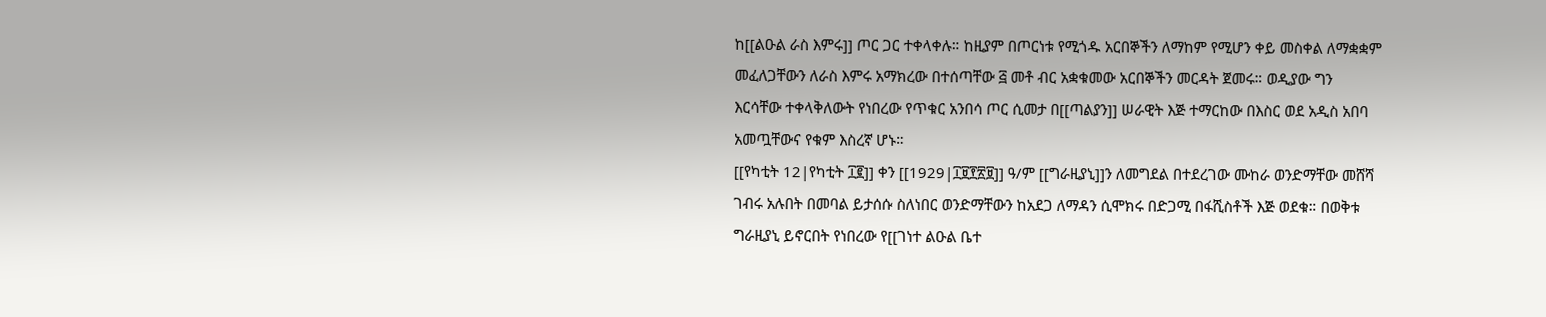ከ[[ልዑል ራስ እምሩ]] ጦር ጋር ተቀላቀሉ። ከዚያም በጦርነቱ የሚጎዱ አርበኞችን ለማከም የሚሆን ቀይ መስቀል ለማቋቋም መፈለጋቸውን ለራስ እምሩ አማክረው በተሰጣቸው ፭ መቶ ብር አቋቁመው አርበኞችን መርዳት ጀመሩ። ወዲያው ግን እርሳቸው ተቀላቅለውት የነበረው የጥቁር አንበሳ ጦር ሲመታ በ[[ጣልያን]] ሠራዊት እጅ ተማርከው በእስር ወደ አዲስ አበባ አመጧቸውና የቁም እስረኛ ሆኑ።
[[የካቲት 12|የካቲት ፲፪]] ቀን [[1929|፲፱፻፳፱]] ዓ/ም [[ግራዚያኒ]]ን ለመግደል በተደረገው ሙከራ ወንድማቸው መሸሻ ገብሩ አሉበት በመባል ይታሰሱ ስለነበር ወንድማቸውን ከአደጋ ለማዳን ሲሞክሩ በድጋሚ በፋሺስቶች እጅ ወደቁ። በወቅቱ ግራዚያኒ ይኖርበት የነበረው የ[[ገነተ ልዑል ቤተ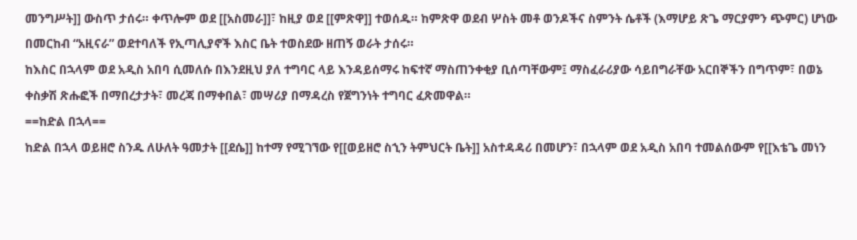መንግሥት]] ውስጥ ታሰሩ። ቀጥሎም ወደ [[አስመራ]]፣ ከዚያ ወደ [[ምጽዋ]] ተወሰዱ። ከምጽዋ ወደብ ሦስት መቶ ወንዶችና ስምንት ሴቶች (እማሆይ ጽጌ ማርያምን ጭምር) ሆነው በመርከብ “አዚናራ” ወደተባለች የኢጣሊያኖች እስር ቤት ተወስደው ዘጠኝ ወራት ታሰሩ።
ከእስር በኋላም ወደ አዲስ አበባ ሲመለሱ በእንደዚህ ያለ ተግባር ላይ እንዳይሰማሩ ከፍተኛ ማስጠንቀቂያ ቢሰጣቸውም፤ ማስፈራሪያው ሳይበግራቸው አርበኞችን በግጥም፣ በወኔ ቀስቃሽ ጽሑፎች በማበረታታት፣ መረጃ በማቀበል፣ መሣሪያ በማዳረስ የጀግንነት ተግባር ፈጽመዋል።
==ከድል በኋላ==
ከድል በኋላ ወይዘሮ ስንዱ ለሁለት ዓመታት [[ደሴ]] ከተማ የሚገኘው የ[[ወይዘሮ ስኂን ትምህርት ቤት]] አስተዳዳሪ በመሆን፣ በኋላም ወደ አዲስ አበባ ተመልሰውም የ[[እቴጌ መነን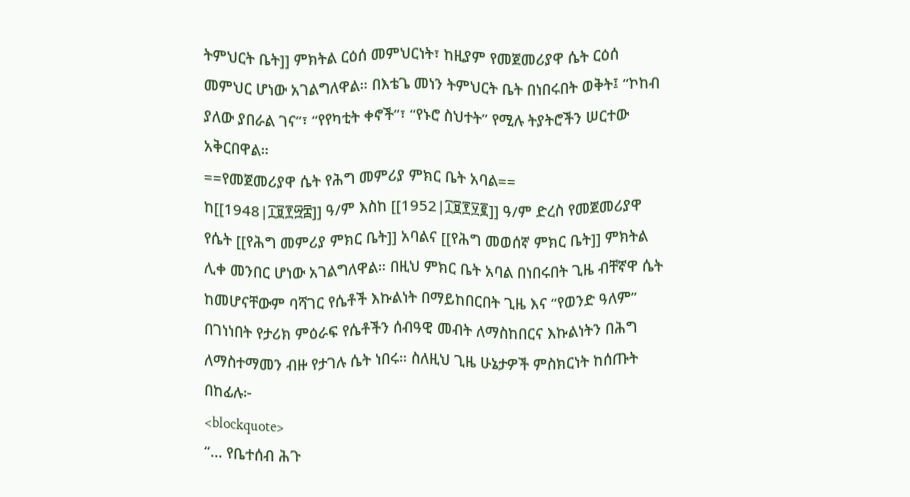ትምህርት ቤት]] ምክትል ርዕሰ መምህርነት፣ ከዚያም የመጀመሪያዋ ሴት ርዕሰ መምህር ሆነው አገልግለዋል። በእቴጌ መነን ትምህርት ቤት በነበሩበት ወቅት፤ “ኮከብ ያለው ያበራል ገና”፣ “የየካቲት ቀኖች”፣ “የኑሮ ስህተት” የሚሉ ትያትሮችን ሠርተው አቅርበዋል።
==የመጀመሪያዋ ሴት የሕግ መምሪያ ምክር ቤት አባል==
ከ[[1948|፲፱፻፵፰]] ዓ/ም እስከ [[1952|፲፱፻፶፪]] ዓ/ም ድረስ የመጀመሪያዋ የሴት [[የሕግ መምሪያ ምክር ቤት]] አባልና [[የሕግ መወሰኛ ምክር ቤት]] ምክትል ሊቀ መንበር ሆነው አገልግለዋል። በዚህ ምክር ቤት አባል በነበሩበት ጊዜ ብቸኛዋ ሴት ከመሆናቸውም ባሻገር የሴቶች እኩልነት በማይከበርበት ጊዜ እና “የወንድ ዓለም” በገነነበት የታሪክ ምዕራፍ የሴቶችን ሰብዓዊ መብት ለማስከበርና እኩልነትን በሕግ ለማስተማመን ብዙ የታገሉ ሴት ነበሩ። ስለዚህ ጊዜ ሁኔታዎች ምስክርነት ከሰጡት በከፊሉ፦
<blockquote>
“… የቤተሰብ ሕጉ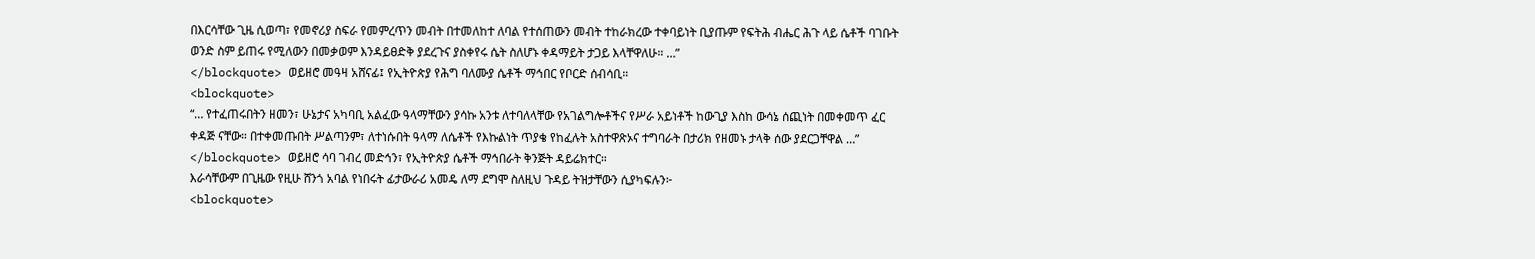በእርሳቸው ጊዜ ሲወጣ፣ የመኖሪያ ስፍራ የመምረጥን መብት በተመለከተ ለባል የተሰጠውን መብት ተከራክረው ተቀባይነት ቢያጡም የፍትሕ ብሔር ሕጉ ላይ ሴቶች ባገቡት ወንድ ስም ይጠሩ የሚለውን በመቃወም እንዳይፀድቅ ያደረጉና ያስቀየሩ ሴት ስለሆኑ ቀዳማይት ታጋይ እላቸዋለሁ። …”
</blockquote> ወይዘሮ መዓዛ አሸናፊ፤ የኢትዮጵያ የሕግ ባለሙያ ሴቶች ማኅበር የቦርድ ሰብሳቢ።
<blockquote>
“… የተፈጠሩበትን ዘመን፣ ሁኔታና አካባቢ አልፈው ዓላማቸውን ያሳኩ አንቱ ለተባለላቸው የአገልግሎቶችና የሥራ አይነቶች ከውጊያ እስከ ውሳኔ ሰጪነት በመቀመጥ ፈር ቀዳጅ ናቸው። በተቀመጡበት ሥልጣንም፣ ለተነሱበት ዓላማ ለሴቶች የእኩልነት ጥያቄ የከፈሉት አስተዋጽኦና ተግባራት በታሪክ የዘመኑ ታላቅ ሰው ያደርጋቸዋል …”
</blockquote> ወይዘሮ ሳባ ገብረ መድኅን፣ የኢትዮጵያ ሴቶች ማኅበራት ቅንጅት ዳይሬክተር።
እራሳቸውም በጊዜው የዚሁ ሸንጎ አባል የነበሩት ፊታውራሪ አመዴ ለማ ደግሞ ስለዚህ ጉዳይ ትዝታቸውን ሲያካፍሉን፦
<blockquote>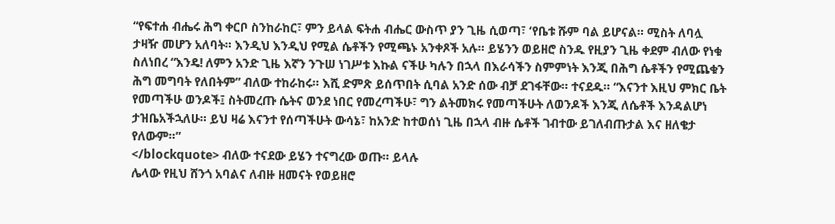“የፍተሐ ብሔሩ ሕግ ቀርቦ ስንከራከር፣ ምን ይላል ፍትሐ ብሔር ውስጥ ያን ጊዜ ሲወጣ፣ ‘የቤቱ ሹም ባል ይሆናል። ሚስት ለባሏ ታዛዥ መሆን አለባት። እንዲህ እንዲህ የሚል ሴቶችን የሚጫኑ አንቀጾች አሉ። ይሄንን ወይዘሮ ስንዱ የዚያን ጊዜ ቀደም ብለው የነቁ ስለነበረ “እንዴ! ለምን አንድ ጊዜ እኛን ንጉሠ ነገሥቱ እኩል ናችሁ ካሉን በኋላ በእራሳችን ስምምነት እንጂ በሕግ ሴቶችን የሚጨቁን ሕግ መግባት የለበትም” ብለው ተከራከሩ። እሺ ድምጽ ይሰጥበት ሲባል አንድ ሰው ብቻ ደገፋቸው። ተናደዱ። “እናንተ እዚህ ምክር ቤት የመጣችሁ ወንዶች፤ ስትመረጡ ሴትና ወንደ ነበር የመረጣችሁ፣ ግን ልትመክሩ የመጣችሁት ለወንዶች እንጂ ለሴቶች እንዳልሆነ ታዝቤአችኋለሁ። ይህ ዛሬ እናንተ የሰጣችሁት ውሳኔ፣ ከአንድ ከተወሰነ ጊዜ በኋላ ብዙ ሴቶች ገብተው ይገለብጡታል እና ዘለቄታ የለውም።”
</blockquote> ብለው ተናደው ይሄን ተናግረው ወጡ። ይላሉ
ሌላው የዚህ ሸንጎ አባልና ለብዙ ዘመናት የወይዘሮ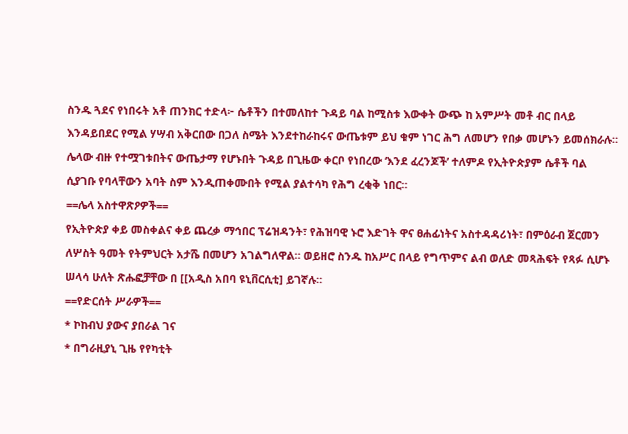ስንዱ ጓደና የነበሩት አቶ ጠንክር ተድላ፦ ሴቶችን በተመለከተ ጉዳይ ባል ከሚስቱ እውቀት ውጭ ከ አምሥት መቶ ብር በላይ እንዳይበደር የሚል ሃሣብ አቅርበው በጋለ ስሜት እንደተከራከሩና ውጤቱም ይህ ቁም ነገር ሕግ ለመሆን የበቃ መሆኑን ይመሰክራሉ።
ሌላው ብዙ የተሟገቱበትና ውጤታማ የሆኑበት ጉዳይ በጊዜው ቀርቦ የነበረው ‘እንደ ፈረንጆች’ ተለምዶ የኢትዮጵያም ሴቶች ባል ሲያገቡ የባላቸውን አባት ስም እንዲጠቀሙበት የሚል ያልተሳካ የሕግ ረቂቅ ነበር።
==ሌላ አስተዋጽዖዎች==
የኢትዮጵያ ቀይ መስቀልና ቀይ ጨረቃ ማኅበር ፕሬዝዳንት፣ የሕዝባዊ ኑሮ እድገት ዋና ፀሐፊነትና አስተዳዳሪነት፣ በምዕራብ ጀርመን ለሦስት ዓመት የትምህርት አታሼ በመሆን አገልግለዋል። ወይዘሮ ስንዱ ከአሥር በላይ የግጥምና ልብ ወለድ መጻሕፍት የጻፉ ሲሆኑ ሠላሳ ሁለት ጽሑፎቻቸው በ [[አዲስ አበባ ዩኒቨርሲቲ] ይገኛሉ።
==የድርሰት ሥራዎች==
* ኮከብህ ያውና ያበራል ገና
* በግራዚያኒ ጊዜ የየካቲት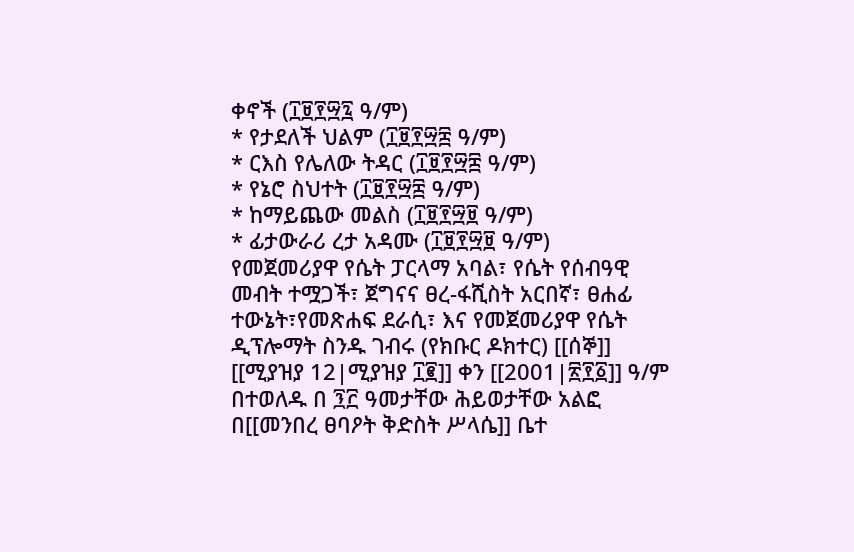ቀኖች (፲፱፻፵፯ ዓ/ም)
* የታደለች ህልም (፲፱፻፵፰ ዓ/ም)
* ርእስ የሌለው ትዳር (፲፱፻፵፰ ዓ/ም)
* የኔሮ ስህተት (፲፱፻፵፰ ዓ/ም)
* ከማይጨው መልስ (፲፱፻፵፱ ዓ/ም)
* ፊታውራሪ ረታ አዳሙ (፲፱፻፵፱ ዓ/ም)
የመጀመሪያዋ የሴት ፓርላማ አባል፣ የሴት የሰብዓዊ መብት ተሟጋች፣ ጀግናና ፀረ-ፋሺስት አርበኛ፣ ፀሐፊ ተውኔት፣የመጽሐፍ ደራሲ፣ እና የመጀመሪያዋ የሴት ዲፕሎማት ስንዱ ገብሩ (የክቡር ዶክተር) [[ሰኞ]] [[ሚያዝያ 12|ሚያዝያ ፲፪]] ቀን [[2001|፳፻፩]] ዓ/ም በተወለዱ በ ፺፫ ዓመታቸው ሕይወታቸው አልፎ በ[[መንበረ ፀባዖት ቅድስት ሥላሴ]] ቤተ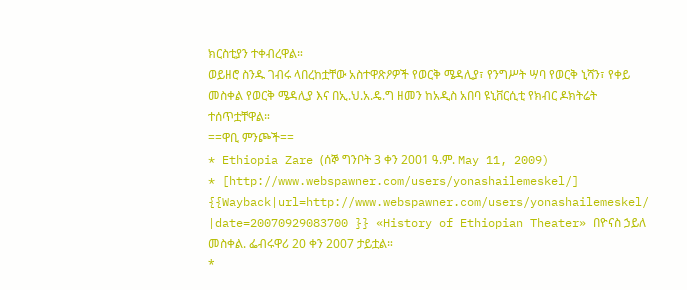ክርስቲያን ተቀብረዋል።
ወይዘሮ ስንዱ ገብሩ ላበረከቷቸው አስተዋጽዖዎች የወርቅ ሜዳሊያ፣ የንግሥት ሣባ የወርቅ ኒሻን፣ የቀይ መስቀል የወርቅ ሜዳሊያ እና በኢ.ህ.አ.ዴ.ግ ዘመን ከአዲስ አበባ ዩኒቨርሲቲ የክብር ዶክትሬት ተሰጥቷቸዋል።
==ዋቢ ምንጮች==
* Ethiopia Zare (ሰኞ ግንቦት 3 ቀን 2001 ዓ.ም. May 11, 2009)
* [http://www.webspawner.com/users/yonashailemeskel/] {{Wayback|url=http://www.webspawner.com/users/yonashailemeskel/ |date=20070929083700 }} «History of Ethiopian Theater» በዮናስ ኃይለ መስቀል. ፌብሩዋሪ 20 ቀን 2007 ታይቷል።
*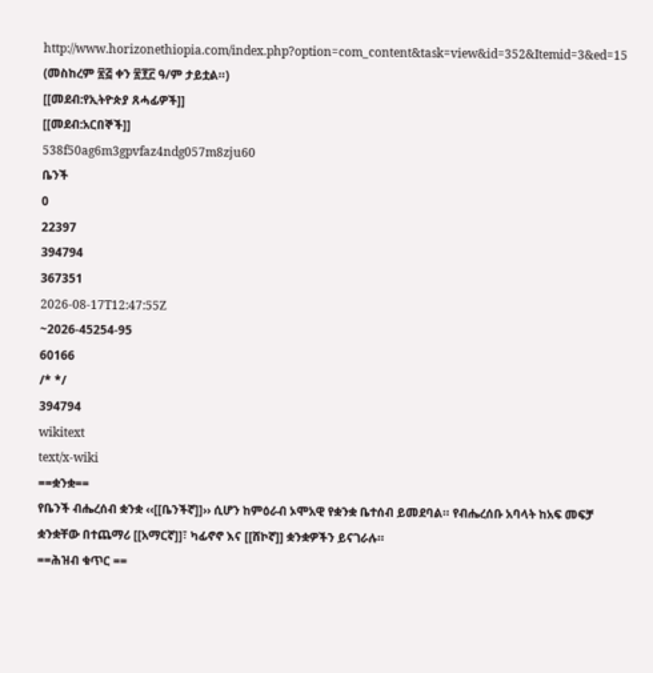http://www.horizonethiopia.com/index.php?option=com_content&task=view&id=352&Itemid=3&ed=15 (መስከረም ፳፭ ቀን ፳፻፫ ዓ/ም ታይቷል።)
[[መደብ:የኢትዮጵያ ጸሓፊዎች]]
[[መደብ:አርበኞች]]
538f50ag6m3gpvfaz4ndg057m8zju60
ቤንች
0
22397
394794
367351
2026-08-17T12:47:55Z
~2026-45254-95
60166
/* */
394794
wikitext
text/x-wiki
==ቋንቋ==
የቤንች ብሔረሰብ ቋንቋ ‹‹[[ቤንችኛ]]›› ሲሆን ከምዕራብ ኦሞአዊ የቋንቋ ቤተሰብ ይመደባል። የብሔረሰቡ አባላት ከአፍ መፍቻ ቋንቋቸው በተጨማሪ [[አማርኛ]]፣ ካፊኖኖ እና [[ሸኮኛ]] ቋንቋዎችን ይናገራሉ።
==ሕዝብ ቁጥር ==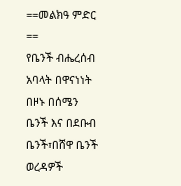==መልክዓ ምድር ==
የቤንች ብሔረሰብ አባላት በዋናነነት በዞኑ በሰሜን ቤንች እና በደቡብ ቤንች፣በሸዋ ቤንች ወረዳዎች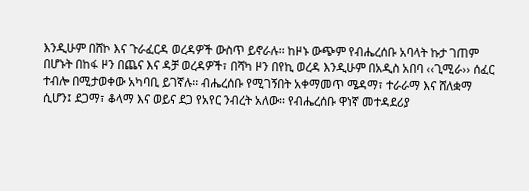እንዲሁም በሸኮ እና ጉራፈርዳ ወረዳዎች ውስጥ ይኖራሉ፡፡ ከዞኑ ውጭም የብሔረሰቡ አባላት ኩታ ገጠም በሆኑት በከፋ ዞን በጨና እና ዳቻ ወረዳዎች፣ በሻካ ዞን በየኪ ወረዳ እንዲሁም በአዲስ አበባ ‹‹ጊሚራ›› ሰፈር ተብሎ በሚታወቀው አካባቢ ይገኛሉ፡፡ ብሔረሰቡ የሚገኝበት አቀማመጥ ሜዳማ፣ ተራራማ እና ሸለቋማ ሲሆን፤ ደጋማ፣ ቆላማ እና ወይና ደጋ የአየር ንብረት አለው፡፡ የብሔረሰቡ ዋነኛ መተዳደሪያ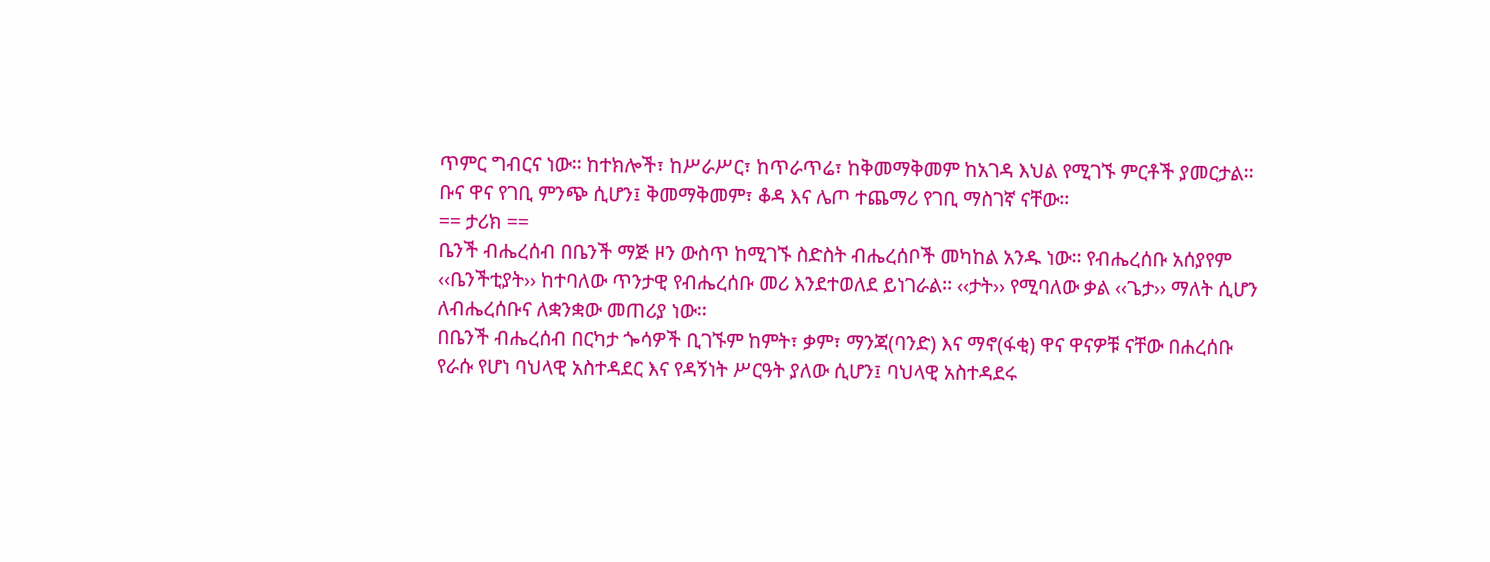ጥምር ግብርና ነው፡፡ ከተክሎች፣ ከሥራሥር፣ ከጥራጥሬ፣ ከቅመማቅመም ከአገዳ እህል የሚገኙ ምርቶች ያመርታል፡፡ ቡና ዋና የገቢ ምንጭ ሲሆን፤ ቅመማቅመም፣ ቆዳ እና ሌጦ ተጨማሪ የገቢ ማስገኛ ናቸው፡፡
== ታሪክ ==
ቤንች ብሔረሰብ በቤንች ማጅ ዞን ውስጥ ከሚገኙ ስድስት ብሔረሰቦች መካከል አንዱ ነው፡፡ የብሔረሰቡ አሰያየም ‹‹ቤንችቲያት›› ከተባለው ጥንታዊ የብሔረሰቡ መሪ እንደተወለደ ይነገራል፡፡ ‹‹ታት›› የሚባለው ቃል ‹‹ጌታ›› ማለት ሲሆን ለብሔረሰቡና ለቋንቋው መጠሪያ ነው፡፡
በቤንች ብሔረሰብ በርካታ ጐሳዎች ቢገኙም ከምት፣ ቃም፣ ማንጃ(ባንድ) እና ማኖ(ፋቂ) ዋና ዋናዎቹ ናቸው በሐረሰቡ የራሱ የሆነ ባህላዊ አስተዳደር እና የዳኝነት ሥርዓት ያለው ሲሆን፤ ባህላዊ አስተዳደሩ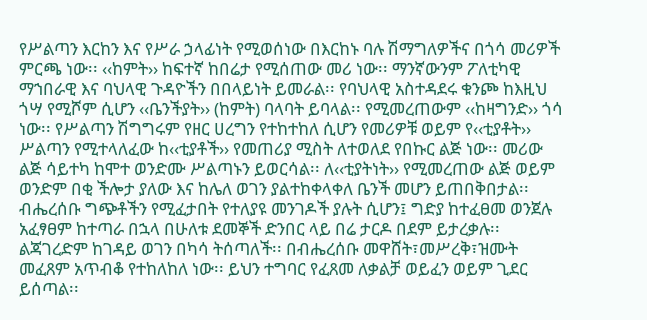የሥልጣን እርከን እና የሥራ ኃላፊነት የሚወሰነው በእርከኑ ባሉ ሽማግለዎችና በጎሳ መሪዎች ምርጫ ነው፡፡ ‹‹ከምት›› ከፍተኛ ከበሬታ የሚሰጠው መሪ ነው፡፡ ማንኛውንም ፖለቲካዊ ማኀበራዊ እና ባህላዊ ጉዳዮችን በበላይነት ይመራል፡፡ የባህላዊ አስተዳደሩ ቁንጮ ከእዚህ ጎሣ የሚሾም ሲሆን ‹‹ቤንችያት›› (ከምት) ባላባት ይባላል፡፡ የሚመረጠውም ‹‹ከዛግንድ›› ጎሳ ነው፡፡ የሥልጣን ሽግግሩም የዘር ሀረግን የተከተከለ ሲሆን የመሪዎቹ ወይም የ‹‹ቲያቶት›› ሥልጣን የሚተላለፈው ከ‹‹ቲያቶች›› የመጠሪያ ሚስት ለተወለደ የበኩር ልጅ ነው፡፡ መሪው ልጅ ሳይተካ ከሞተ ወንድሙ ሥልጣኑን ይወርሳል፡፡ ለ‹‹ቲያትነት›› የሚመረጠው ልጅ ወይም ወንድም በቂ ችሎታ ያለው እና ከሌለ ወገን ያልተከቀላቀለ ቤንች መሆን ይጠበቅበታል፡፡
ብሔረሰቡ ግጭቶችን የሚፈታበት የተለያዩ መንገዶች ያሉት ሲሆን፤ ግድያ ከተፈፀመ ወንጀሉ አፈፃፀም ከተጣራ በኋላ በሁለቱ ደመኞች ድንበር ላይ በሬ ታርዶ በደም ይታረቃሉ፡፡ ልጃገረድም ከገዳይ ወገን በካሳ ትሰጣለች፡፡ በብሔረሰቡ መዋሸት፣መሥረቅ፣ዝሙት መፈጸም አጥብቆ የተከለከለ ነው፡፡ ይህን ተግባር የፈጸመ ለቃልቻ ወይፈን ወይም ጊደር ይሰጣል፡፡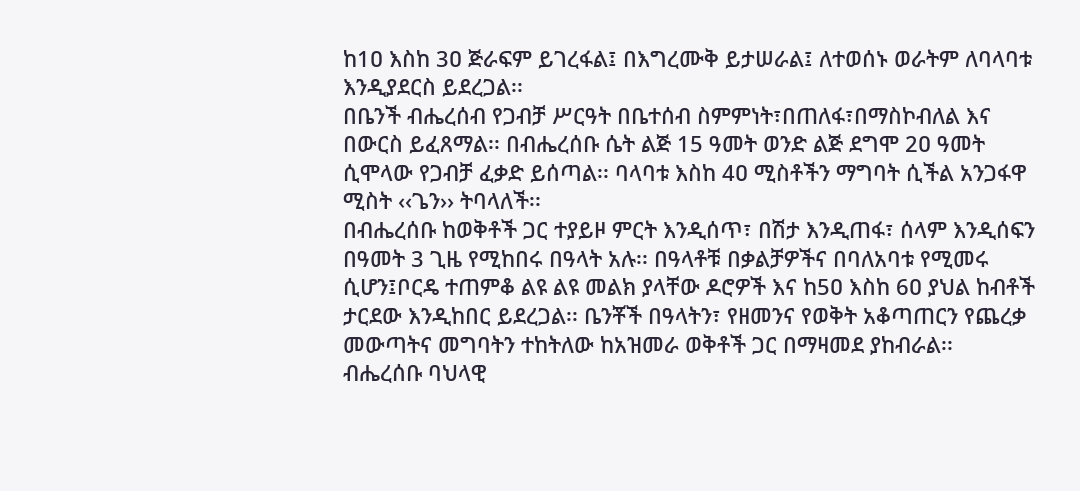ከ1ዐ እስከ 3ዐ ጅራፍም ይገረፋል፤ በእግረሙቅ ይታሠራል፤ ለተወሰኑ ወራትም ለባላባቱ እንዲያደርስ ይደረጋል፡፡
በቤንች ብሔረሰብ የጋብቻ ሥርዓት በቤተሰብ ስምምነት፣በጠለፋ፣በማስኮብለል እና በውርስ ይፈጸማል፡፡ በብሔረሰቡ ሴት ልጅ 15 ዓመት ወንድ ልጅ ደግሞ 2ዐ ዓመት ሲሞላው የጋብቻ ፈቃድ ይሰጣል፡፡ ባላባቱ እስከ 4ዐ ሚስቶችን ማግባት ሲችል አንጋፋዋ ሚስት ‹‹ጌን›› ትባላለች፡፡
በብሔረሰቡ ከወቅቶች ጋር ተያይዞ ምርት እንዲሰጥ፣ በሽታ እንዲጠፋ፣ ሰላም እንዲሰፍን በዓመት 3 ጊዜ የሚከበሩ በዓላት አሉ፡፡ በዓላቶቹ በቃልቻዎችና በባለአባቱ የሚመሩ ሲሆን፤ቦርዴ ተጠምቆ ልዩ ልዩ መልክ ያላቸው ዶሮዎች እና ከ5ዐ እስከ 6ዐ ያህል ከብቶች ታርደው እንዲከበር ይደረጋል፡፡ ቤንቾች በዓላትን፣ የዘመንና የወቅት አቆጣጠርን የጨረቃ መውጣትና መግባትን ተከትለው ከአዝመራ ወቅቶች ጋር በማዛመደ ያከብራል፡፡
ብሔረሰቡ ባህላዊ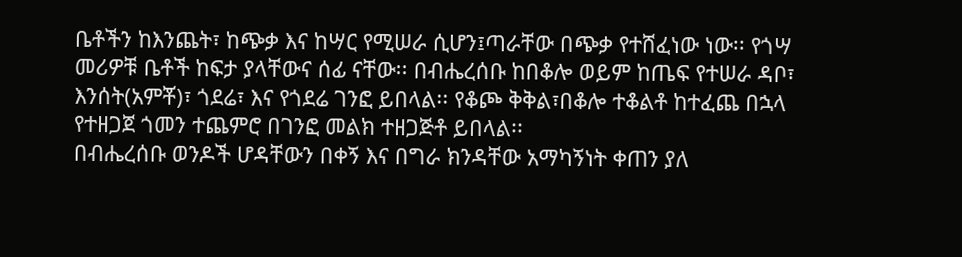ቤቶችን ከእንጨት፣ ከጭቃ እና ከሣር የሚሠራ ሲሆን፤ጣራቸው በጭቃ የተሸፈነው ነው፡፡ የጎሣ መሪዎቹ ቤቶች ከፍታ ያላቸውና ሰፊ ናቸው፡፡ በብሔረሰቡ ከበቆሎ ወይም ከጤፍ የተሠራ ዳቦ፣ እንሰት(አምቾ)፣ ጎደሬ፣ እና የጎደሬ ገንፎ ይበላል፡፡ የቆጮ ቅቅል፣በቆሎ ተቆልቶ ከተፈጨ በኋላ የተዘጋጀ ጎመን ተጨምሮ በገንፎ መልክ ተዘጋጅቶ ይበላል፡፡
በብሔረሰቡ ወንዶች ሆዳቸውን በቀኝ እና በግራ ክንዳቸው አማካኝነት ቀጠን ያለ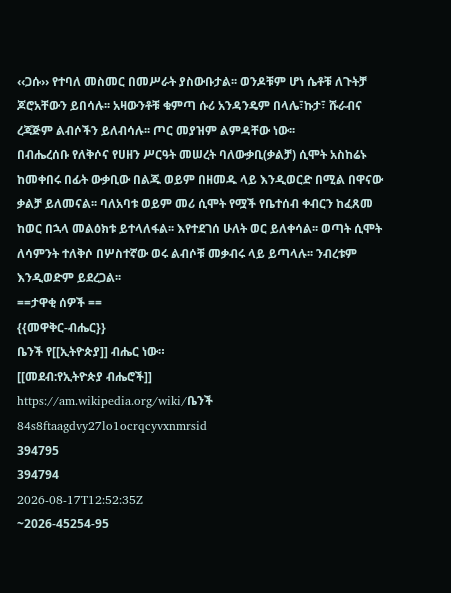‹‹ጋሱ›› የተባለ መስመር በመሥራት ያስውቡታል፡፡ ወንዶቹም ሆነ ሴቶቹ ለጉትቻ ጆሮአቸውን ይበሳሉ፡፡ አዛውንቶቹ ቁምጣ ሱሪ አንዳንዴም በላሌ፣ኩታ፣ ሹራብና ረጃጅም ልብሶችን ይለብሳሉ፡፡ ጦር መያዝም ልምዳቸው ነው፡፡
በብሔረሰቡ የለቅሶና የሀዘን ሥርዓት መሠረት ባለውቃቢ(ቃልቻ) ሲሞት አስከሬኑ ከመቀበሩ በፊት ውቃቢው በልጁ ወይም በዘመዱ ላይ እንዲወርድ በሚል በዋናው ቃልቻ ይለመናል፡፡ ባለአባቱ ወይም መሪ ሲሞት የሟች የቤተሰብ ቀብርን ከፈጸመ ከወር በኋላ መልዕክቱ ይተላለፋል፡፡ እየተደገሰ ሁለት ወር ይለቀሳል፡፡ ወጣት ሲሞት ለሳምንት ተለቅሶ በሦስተኛው ወሩ ልብሶቹ መቃብሩ ላይ ይጣላሉ፡፡ ንብረቱም እንዲወድም ይደረጋል፡፡
==ታዋቂ ሰዎች ==
{{መዋቅር-ብሔር}}
ቤንች የ[[ኢትዮጵያ]] ብሔር ነው።
[[መደብ:የኢትዮጵያ ብሔሮች]]
https://am.wikipedia.org/wiki/ቤንች
84s8ftaagdvy27lo1ocrqcyvxnmrsid
394795
394794
2026-08-17T12:52:35Z
~2026-45254-95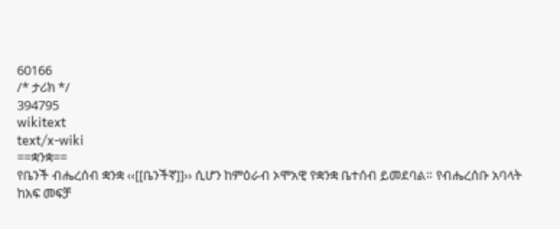60166
/* ታሪክ */
394795
wikitext
text/x-wiki
==ቋንቋ==
የቤንች ብሔረሰብ ቋንቋ ‹‹[[ቤንችኛ]]›› ሲሆን ከምዕራብ ኦሞአዊ የቋንቋ ቤተሰብ ይመደባል። የብሔረሰቡ አባላት ከአፍ መፍቻ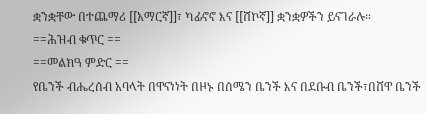ቋንቋቸው በተጨማሪ [[አማርኛ]]፣ ካፊኖኖ እና [[ሸኮኛ]] ቋንቋዎችን ይናገራሉ።
==ሕዝብ ቁጥር ==
==መልክዓ ምድር ==
የቤንች ብሔረሰብ አባላት በዋናነነት በዞኑ በሰሜን ቤንች እና በደቡብ ቤንች፣በሸዋ ቤንች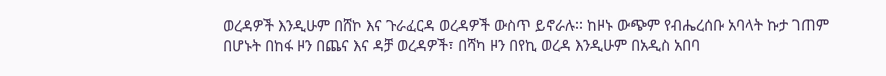ወረዳዎች እንዲሁም በሸኮ እና ጉራፈርዳ ወረዳዎች ውስጥ ይኖራሉ፡፡ ከዞኑ ውጭም የብሔረሰቡ አባላት ኩታ ገጠም በሆኑት በከፋ ዞን በጨና እና ዳቻ ወረዳዎች፣ በሻካ ዞን በየኪ ወረዳ እንዲሁም በአዲስ አበባ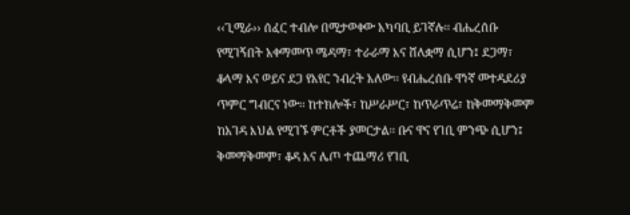‹‹ጊሚራ›› ሰፈር ተብሎ በሚታወቀው አካባቢ ይገኛሉ፡፡ ብሔረሰቡ የሚገኝበት አቀማመጥ ሜዳማ፣ ተራራማ እና ሸለቋማ ሲሆን፤ ደጋማ፣ ቆላማ እና ወይና ደጋ የአየር ንብረት አለው፡፡ የብሔረሰቡ ዋነኛ መተዳደሪያ ጥምር ግብርና ነው፡፡ ከተክሎች፣ ከሥራሥር፣ ከጥራጥሬ፣ ከቅመማቅመም ከአገዳ እህል የሚገኙ ምርቶች ያመርታል፡፡ ቡና ዋና የገቢ ምንጭ ሲሆን፤ ቅመማቅመም፣ ቆዳ እና ሌጦ ተጨማሪ የገቢ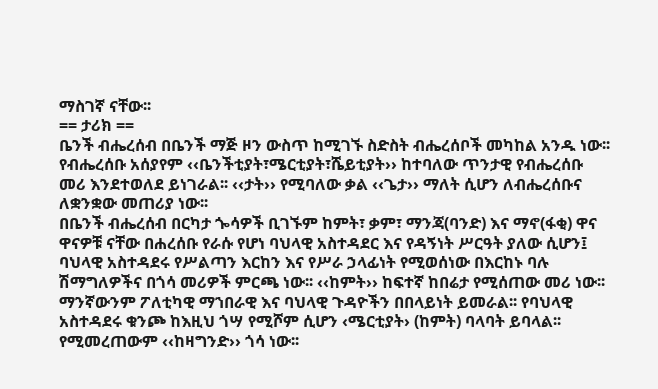ማስገኛ ናቸው፡፡
== ታሪክ ==
ቤንች ብሔረሰብ በቤንች ማጅ ዞን ውስጥ ከሚገኙ ስድስት ብሔረሰቦች መካከል አንዱ ነው፡፡ የብሔረሰቡ አሰያየም ‹‹ቤንችቲያት፣ሜርቲያት፣ሼይቲያት›› ከተባለው ጥንታዊ የብሔረሰቡ መሪ እንደተወለደ ይነገራል፡፡ ‹‹ታት›› የሚባለው ቃል ‹‹ጌታ›› ማለት ሲሆን ለብሔረሰቡና ለቋንቋው መጠሪያ ነው፡፡
በቤንች ብሔረሰብ በርካታ ጐሳዎች ቢገኙም ከምት፣ ቃም፣ ማንጃ(ባንድ) እና ማኖ(ፋቂ) ዋና ዋናዎቹ ናቸው በሐረሰቡ የራሱ የሆነ ባህላዊ አስተዳደር እና የዳኝነት ሥርዓት ያለው ሲሆን፤ ባህላዊ አስተዳደሩ የሥልጣን እርከን እና የሥራ ኃላፊነት የሚወሰነው በእርከኑ ባሉ ሽማግለዎችና በጎሳ መሪዎች ምርጫ ነው፡፡ ‹‹ከምት›› ከፍተኛ ከበሬታ የሚሰጠው መሪ ነው፡፡ ማንኛውንም ፖለቲካዊ ማኀበራዊ እና ባህላዊ ጉዳዮችን በበላይነት ይመራል፡፡ የባህላዊ አስተዳደሩ ቁንጮ ከእዚህ ጎሣ የሚሾም ሲሆን ‹ሜርቲያት› (ከምት) ባላባት ይባላል፡፡ የሚመረጠውም ‹‹ከዛግንድ›› ጎሳ ነው፡፡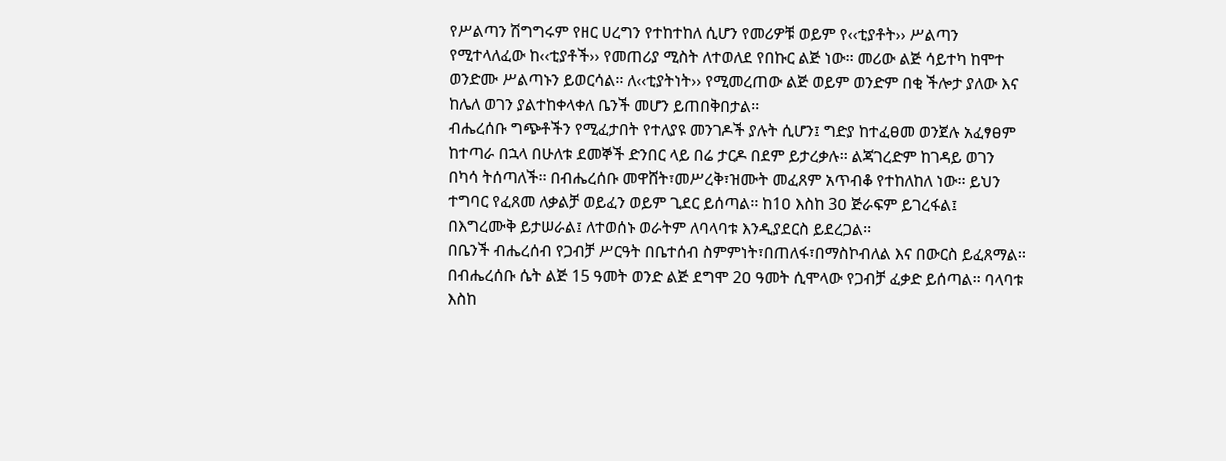የሥልጣን ሽግግሩም የዘር ሀረግን የተከተከለ ሲሆን የመሪዎቹ ወይም የ‹‹ቲያቶት›› ሥልጣን የሚተላለፈው ከ‹‹ቲያቶች›› የመጠሪያ ሚስት ለተወለደ የበኩር ልጅ ነው፡፡ መሪው ልጅ ሳይተካ ከሞተ ወንድሙ ሥልጣኑን ይወርሳል፡፡ ለ‹‹ቲያትነት›› የሚመረጠው ልጅ ወይም ወንድም በቂ ችሎታ ያለው እና ከሌለ ወገን ያልተከቀላቀለ ቤንች መሆን ይጠበቅበታል፡፡
ብሔረሰቡ ግጭቶችን የሚፈታበት የተለያዩ መንገዶች ያሉት ሲሆን፤ ግድያ ከተፈፀመ ወንጀሉ አፈፃፀም ከተጣራ በኋላ በሁለቱ ደመኞች ድንበር ላይ በሬ ታርዶ በደም ይታረቃሉ፡፡ ልጃገረድም ከገዳይ ወገን በካሳ ትሰጣለች፡፡ በብሔረሰቡ መዋሸት፣መሥረቅ፣ዝሙት መፈጸም አጥብቆ የተከለከለ ነው፡፡ ይህን ተግባር የፈጸመ ለቃልቻ ወይፈን ወይም ጊደር ይሰጣል፡፡ ከ1ዐ እስከ 3ዐ ጅራፍም ይገረፋል፤ በእግረሙቅ ይታሠራል፤ ለተወሰኑ ወራትም ለባላባቱ እንዲያደርስ ይደረጋል፡፡
በቤንች ብሔረሰብ የጋብቻ ሥርዓት በቤተሰብ ስምምነት፣በጠለፋ፣በማስኮብለል እና በውርስ ይፈጸማል፡፡ በብሔረሰቡ ሴት ልጅ 15 ዓመት ወንድ ልጅ ደግሞ 2ዐ ዓመት ሲሞላው የጋብቻ ፈቃድ ይሰጣል፡፡ ባላባቱ እስከ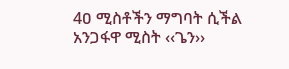4ዐ ሚስቶችን ማግባት ሲችል አንጋፋዋ ሚስት ‹‹ጌን››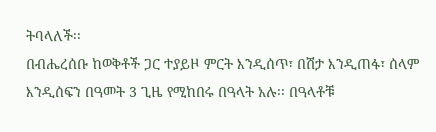ትባላለች፡፡
በብሔረሰቡ ከወቅቶች ጋር ተያይዞ ምርት እንዲሰጥ፣ በሽታ እንዲጠፋ፣ ሰላም እንዲሰፍን በዓመት 3 ጊዜ የሚከበሩ በዓላት አሉ፡፡ በዓላቶቹ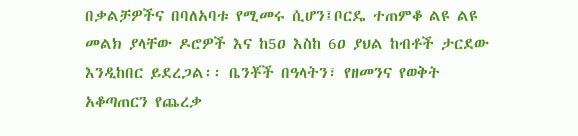በቃልቻዎችና በባለአባቱ የሚመሩ ሲሆን፤ቦርዴ ተጠምቆ ልዩ ልዩ መልክ ያላቸው ዶሮዎች እና ከ5ዐ እስከ 6ዐ ያህል ከብቶች ታርደው እንዲከበር ይደረጋል፡፡ ቤንቾች በዓላትን፣ የዘመንና የወቅት አቆጣጠርን የጨረቃ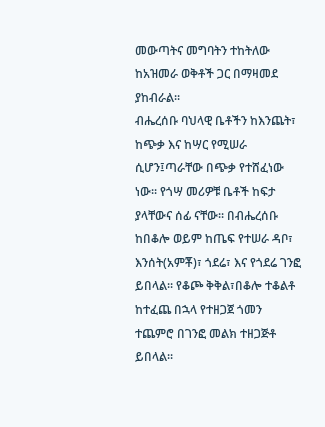መውጣትና መግባትን ተከትለው ከአዝመራ ወቅቶች ጋር በማዛመደ ያከብራል፡፡
ብሔረሰቡ ባህላዊ ቤቶችን ከእንጨት፣ ከጭቃ እና ከሣር የሚሠራ ሲሆን፤ጣራቸው በጭቃ የተሸፈነው ነው፡፡ የጎሣ መሪዎቹ ቤቶች ከፍታ ያላቸውና ሰፊ ናቸው፡፡ በብሔረሰቡ ከበቆሎ ወይም ከጤፍ የተሠራ ዳቦ፣ እንሰት(አምቾ)፣ ጎደሬ፣ እና የጎደሬ ገንፎ ይበላል፡፡ የቆጮ ቅቅል፣በቆሎ ተቆልቶ ከተፈጨ በኋላ የተዘጋጀ ጎመን ተጨምሮ በገንፎ መልክ ተዘጋጅቶ ይበላል፡፡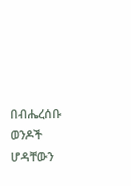በብሔረሰቡ ወንዶች ሆዳቸውን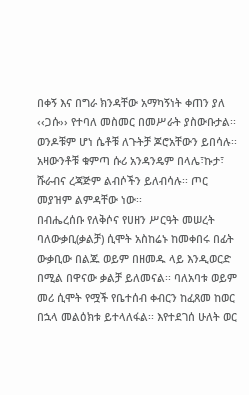በቀኝ እና በግራ ክንዳቸው አማካኝነት ቀጠን ያለ ‹‹ጋሱ›› የተባለ መስመር በመሥራት ያስውቡታል፡፡ ወንዶቹም ሆነ ሴቶቹ ለጉትቻ ጆሮአቸውን ይበሳሉ፡፡ አዛውንቶቹ ቁምጣ ሱሪ አንዳንዴም በላሌ፣ኩታ፣ ሹራብና ረጃጅም ልብሶችን ይለብሳሉ፡፡ ጦር መያዝም ልምዳቸው ነው፡፡
በብሔረሰቡ የለቅሶና የሀዘን ሥርዓት መሠረት ባለውቃቢ(ቃልቻ) ሲሞት አስከሬኑ ከመቀበሩ በፊት ውቃቢው በልጁ ወይም በዘመዱ ላይ እንዲወርድ በሚል በዋናው ቃልቻ ይለመናል፡፡ ባለአባቱ ወይም መሪ ሲሞት የሟች የቤተሰብ ቀብርን ከፈጸመ ከወር በኋላ መልዕክቱ ይተላለፋል፡፡ እየተደገሰ ሁለት ወር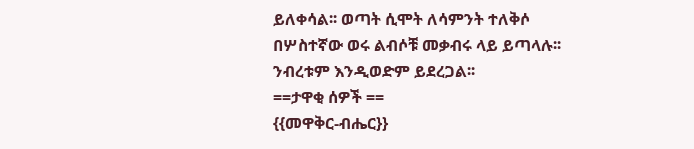ይለቀሳል፡፡ ወጣት ሲሞት ለሳምንት ተለቅሶ በሦስተኛው ወሩ ልብሶቹ መቃብሩ ላይ ይጣላሉ፡፡ ንብረቱም እንዲወድም ይደረጋል፡፡
==ታዋቂ ሰዎች ==
{{መዋቅር-ብሔር}}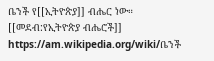ቤንች የ[[ኢትዮጵያ]] ብሔር ነው።
[[መደብ:የኢትዮጵያ ብሔሮች]]
https://am.wikipedia.org/wiki/ቤንች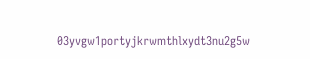03yvgw1portyjkrwmthlxydt3nu2g5w